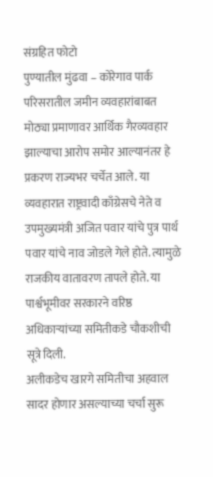संग्रहित फोटो
पुण्यातील मुंढवा – कोरेगाव पार्क परिसरातील जमीन व्यवहारांबाबत मोठ्या प्रमाणावर आर्थिक गैरव्यवहार झाल्याचा आरोप समोर आल्यानंतर हे प्रकरण राज्यभर चर्चेत आले. या व्यवहारात राष्ट्रवादी काँग्रेसचे नेते व उपमुख्यमंत्री अजित पवार यांचे पुत्र पार्थ पवार यांचे नाव जोडले गेले होते. त्यामुळे राजकीय वातावरण तापले होते. या पार्श्वभूमीवर सरकारने वरिष्ठ अधिकाऱ्यांच्या समितीकडे चौकशीची सूत्रे दिली.
अलीकडेच खारगे समितीचा अहवाल सादर होणार असल्याच्या चर्चा सुरू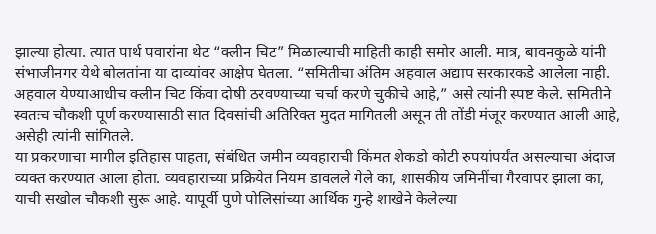झाल्या होत्या. त्यात पार्थ पवारांना थेट “क्लीन चिट” मिळाल्याची माहिती काही समोर आली. मात्र, बावनकुळे यांनी संभाजीनगर येथे बोलतांना या दाव्यांवर आक्षेप घेतला. “समितीचा अंतिम अहवाल अद्याप सरकारकडे आलेला नाही. अहवाल येण्याआधीच क्लीन चिट किंवा दोषी ठरवण्याच्या चर्चा करणे चुकीचे आहे,” असे त्यांनी स्पष्ट केले. समितीने स्वतःच चौकशी पूर्ण करण्यासाठी सात दिवसांची अतिरिक्त मुदत मागितली असून ती तोंडी मंजूर करण्यात आली आहे, असेही त्यांनी सांगितले.
या प्रकरणाचा मागील इतिहास पाहता, संबंधित जमीन व्यवहाराची किंमत शेकडो कोटी रुपयांपर्यंत असल्याचा अंदाज व्यक्त करण्यात आला होता. व्यवहाराच्या प्रक्रियेत नियम डावलले गेले का, शासकीय जमिनींचा गैरवापर झाला का, याची सखोल चौकशी सुरू आहे. यापूर्वी पुणे पोलिसांच्या आर्थिक गुन्हे शाखेने केलेल्या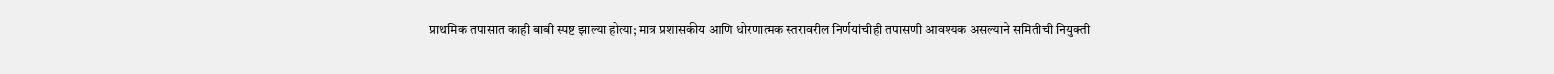प्राथमिक तपासात काही बाबी स्पष्ट झाल्या होत्या; मात्र प्रशासकीय आणि धोरणात्मक स्तरावरील निर्णयांचीही तपासणी आवश्यक असल्याने समितीची नियुक्ती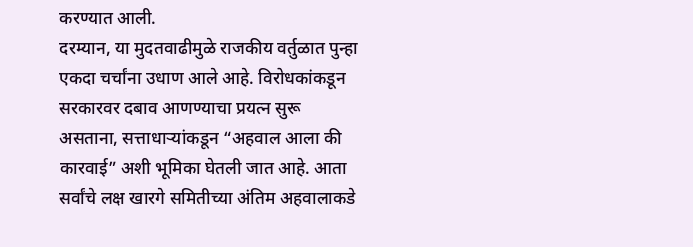करण्यात आली.
दरम्यान, या मुदतवाढीमुळे राजकीय वर्तुळात पुन्हा एकदा चर्चांना उधाण आले आहे. विरोधकांकडून सरकारवर दबाव आणण्याचा प्रयत्न सुरू असताना, सत्ताधाऱ्यांकडून “अहवाल आला की कारवाई” अशी भूमिका घेतली जात आहे. आता सर्वांचे लक्ष खारगे समितीच्या अंतिम अहवालाकडे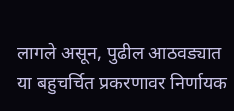लागले असून, पुढील आठवड्यात या बहुचर्चित प्रकरणावर निर्णायक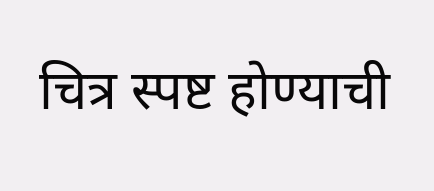चित्र स्पष्ट होण्याची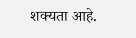शक्यता आहे.